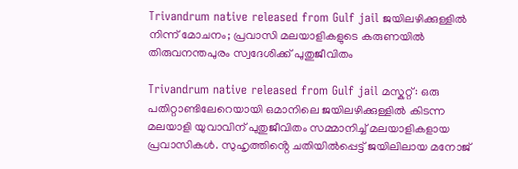Trivandrum native released from Gulf jail ജയിലഴിക്കുള്ളിൽ നിന്ന് മോചനം; പ്രവാസി മലയാളികളുടെ കരുണയിൽ തിരുവനന്തപുരം സ്വദേശിക്ക് പുതുജീവിതം

Trivandrum native released from Gulf jail മസ്കറ്റ്: ഒരു പതിറ്റാണ്ടിലേറെയായി ഒമാനിലെ ജയിലഴിക്കുള്ളിൽ കിടന്ന മലയാളി യുവാവിന് പുതുജീവിതം സമ്മാനിച്ച് മലയാളികളായ പ്രവാസികൾ. സുഹൃത്തിൻ്റെ ചതിയിൽപ്പെട്ട് ജയിലിലായ മനോജ്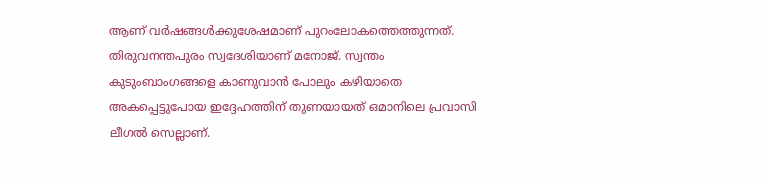ആണ് വർഷങ്ങൾക്കുശേഷമാണ് പുറംലോകത്തെത്തുന്നത്. തിരുവനന്തപുരം സ്വദേശിയാണ് മനോജ്. സ്വന്തം കുടുംബാംഗങ്ങളെ കാണുവാൻ പോലും കഴിയാതെ അകപ്പെട്ടുപോയ ഇദ്ദേഹത്തിന് തുണയായത് ഒമാനിലെ പ്രവാസി ലീഗൽ സെല്ലാണ്.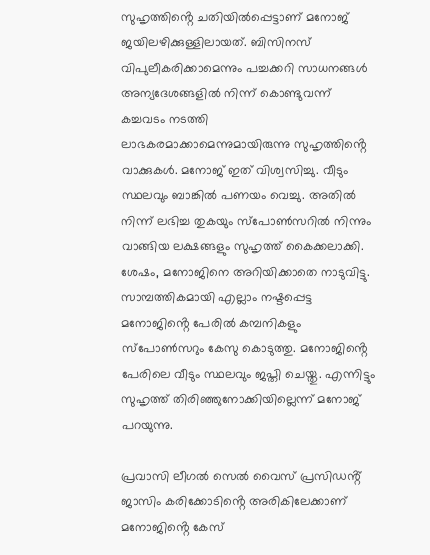സുഹൃത്തിൻ്റെ ചതിയിൽപ്പെട്ടാണ് മനോജ് ജയിലഴിക്കുള്ളിലായത്. ബിസിനസ് വിപുലീകരിക്കാമെന്നും പച്ചക്കറി സാധനങ്ങൾ അന്യദേശങ്ങളിൽ നിന്ന് കൊണ്ടുവന്ന് കച്ചവടം നടത്തി ലാഭകരമാക്കാമെന്നുമായിരുന്നു സുഹൃത്തിൻ്റെ വാക്കുകൾ. മനോജ് ഇത് വിശ്വസിച്ചു. വീടും സ്ഥലവും ബാങ്കിൽ പണയം വെച്ചു. അതിൽ നിന്ന് ലഭിച്ച തുകയും സ്പോൺസറിൽ നിന്നും വാങ്ങിയ ലക്ഷങ്ങളും സുഹൃത്ത് കൈക്കലാക്കി. ശേഷം, മനോജിനെ അറിയിക്കാതെ നാടുവിട്ടു. സാമ്പത്തികമായി എല്ലാം നഷ്ടപ്പെട്ട മനോജിൻ്റെ പേരിൽ കമ്പനികളും സ്പോൺസറും കേസു കൊടുത്തു. മനോജിൻ്റെ പേരിലെ വീടും സ്ഥലവും ജപ്തി ചെയ്തു. എന്നിട്ടും സുഹൃത്ത് തിരിഞ്ഞുനോക്കിയില്ലെന്ന് മനോജ് പറയുന്നു.

പ്രവാസി ലീഗൽ സെൽ വൈസ് പ്രസിഡൻ്റ് ജാസിം കരിക്കോടിൻ്റെ അരികിലേക്കാണ് മനോജിൻ്റെ കേസ്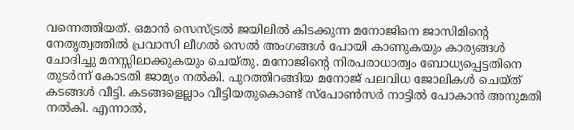വന്നെത്തിയത്. ഒമാൻ സെസ്ട്രൽ ജയിലിൽ കിടക്കുന്ന മനോജിനെ ജാസിമിൻ്റെ നേതൃത്വത്തിൽ പ്രവാസി ലീഗൽ സെൽ അംഗങ്ങൾ പോയി കാണുകയും കാര്യങ്ങൾ ചോദിച്ചു മനസ്സിലാക്കുകയും ചെയ്തു. മനോജിൻ്റെ നിരപരാധാത്വം ബോധ്യപ്പെട്ടതിനെ തുടർന്ന് കോടതി ജാമ്യം നൽകി. പുറത്തിറങ്ങിയ മനോജ് പലവിധ ജോലികൾ ചെയ്ത് കടങ്ങൾ വീട്ടി. കടങ്ങളെല്ലാം വീട്ടിയതുകൊണ്ട് സ്പോൺസർ നാട്ടിൽ പോകാൻ അനുമതി നൽകി. എന്നാൽ,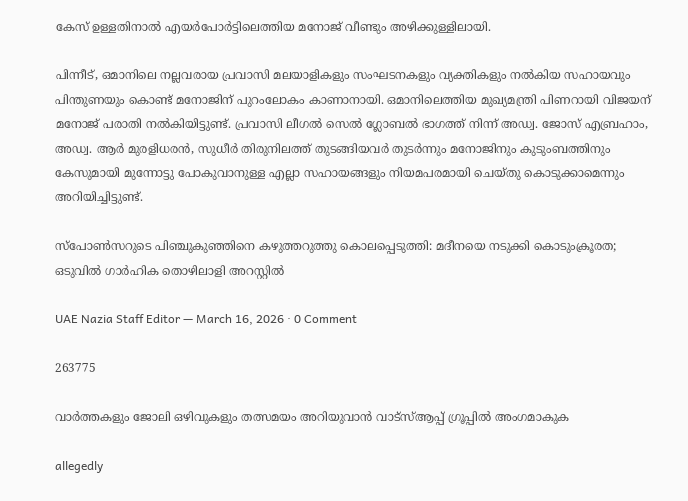കേസ് ഉള്ളതിനാൽ എയർപോർട്ടിലെത്തിയ മനോജ് വീണ്ടും അഴിക്കുള്ളിലായി.

പിന്നീട്, ഒമാനിലെ നല്ലവരായ പ്രവാസി മലയാളികളും സംഘടനകളും വ്യക്തികളും നൽകിയ സഹായവും പിന്തുണയും കൊണ്ട് മനോജിന് പുറംലോകം കാണാനായി. ഒമാനിലെത്തിയ മുഖ്യമന്ത്രി പിണറായി വിജയന് മനോജ് പരാതി നൽകിയിട്ടുണ്ട്. പ്രവാസി ലീഗൽ സെൽ ഗ്ലോബൽ ഭാഗത്ത് നിന്ന് അഡ്വ. ജോസ് എബ്രഹാം, അഡ്വ. ആർ മുരളിധരൻ, സുധീർ തിരുനിലത്ത് തുടങ്ങിയവർ തുടർന്നും മനോജിനും കുടുംബത്തിനും കേസുമായി മുന്നോട്ടു പോകുവാനുള്ള എല്ലാ സഹായങ്ങളും നിയമപരമായി ചെയ്തു കൊടുക്കാമെന്നും അറിയിച്ചിട്ടുണ്ട്.

സ്പോൺസറുടെ പിഞ്ചുകുഞ്ഞിനെ കഴുത്തറുത്തു കൊലപ്പെടുത്തി: മദീനയെ നടുക്കി കൊടുംക്രൂരത; ഒടുവിൽ ഗാർഹിക തൊഴിലാളി അറസ്റ്റിൽ

UAE Nazia Staff Editor — March 16, 2026 · 0 Comment

263775

വാർത്തകളും ജോലി ഒഴിവുകളും തത്സമയം അറിയുവാൻ വാട്സ്ആപ്പ് ഗ്രൂപ്പിൽ അംഗമാകുക

allegedly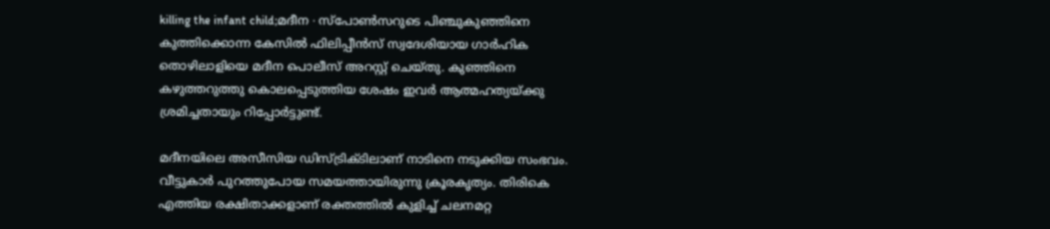killing the infant child;മദീന ∙ സ്പോൺസറുടെ പിഞ്ചുകുഞ്ഞിനെ കുത്തിക്കൊന്ന കേസിൽ ഫിലിപ്പീൻസ് സ്വദേശിയായ ഗാർഹിക തൊഴിലാളിയെ മദീന പൊലീസ് അറസ്റ്റ് ചെയ്തു. കുഞ്ഞിനെ കഴുത്തറുത്തു കൊലപ്പെടുത്തിയ ശേഷം ഇവർ ആത്മഹത്യയ്ക്കു ശ്രമിച്ചതായും റിപ്പോർട്ടുണ്ട്.

മദീനയിലെ അസീസിയ ഡിസ്ട്രിക്ടിലാണ് നാടിനെ നടുക്കിയ സംഭവം. വീട്ടുകാർ പുറത്തുപോയ സമയത്തായിരുന്നു ക്രൂരകൃത്യം. തിരികെ എത്തിയ രക്ഷിതാക്കളാണ് രക്തത്തിൽ കുളിച്ച് ചലനമറ്റ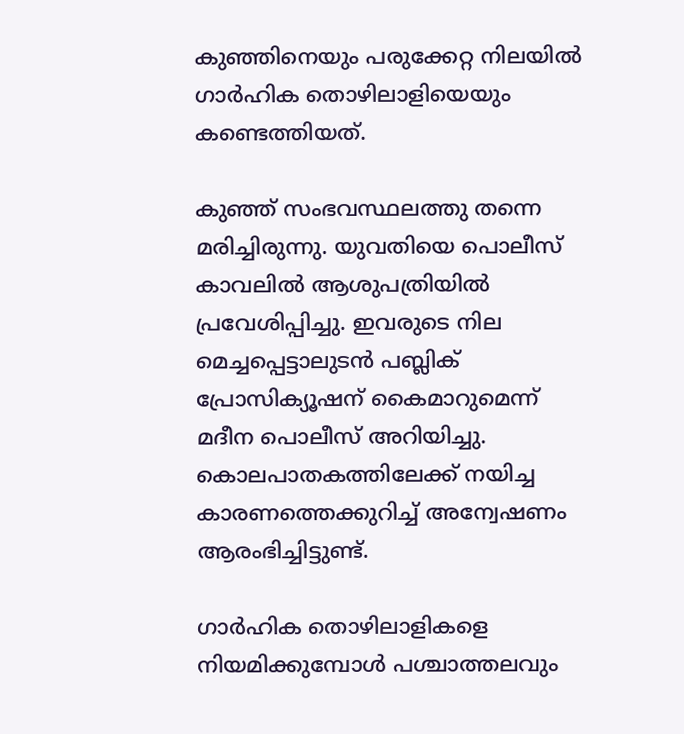കുഞ്ഞിനെയും പരുക്കേറ്റ നിലയിൽ ഗാർഹിക തൊഴിലാളിയെയും കണ്ടെത്തിയത്.

കുഞ്ഞ് സംഭവസ്ഥലത്തു തന്നെ മരിച്ചിരുന്നു. യുവതിയെ പൊലീസ് കാവലിൽ ആശുപത്രിയിൽ പ്രവേശിപ്പിച്ചു. ഇവരുടെ നില മെച്ചപ്പെട്ടാലുടൻ പബ്ലിക് പ്രോസിക്യൂഷന് കൈമാറുമെന്ന് മദീന പൊലീസ് അറിയിച്ചു. കൊലപാതകത്തിലേക്ക് നയിച്ച കാരണത്തെക്കുറിച്ച് അന്വേഷണം ആരംഭിച്ചിട്ടുണ്ട്.

ഗാർഹിക തൊഴിലാളികളെ നിയമിക്കുമ്പോൾ പശ്ചാത്തലവും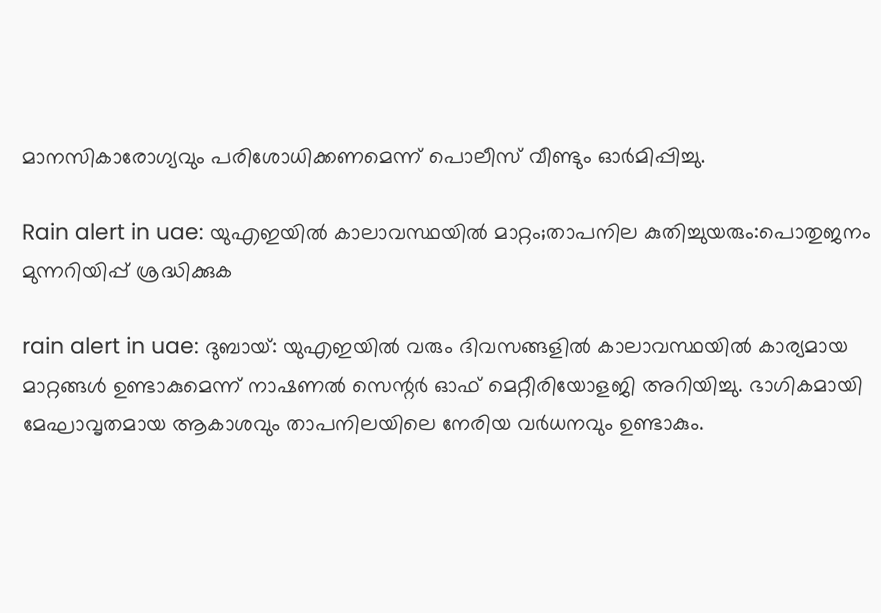മാനസികാരോഗ്യവും പരിശോധിക്കണമെന്ന് പൊലീസ് വീണ്ടും ഓർമിപ്പിച്ചു.

Rain alert in uae: യുഎഇയിൽ കാലാവസ്ഥയിൽ മാറ്റം;താപനില കുതിച്ചുയരും:പൊതുജനം മുന്നറിയിപ്പ് ശ്രദ്ധിക്കുക

rain alert in uae: ദുബായ്: യുഎഇയിൽ വരും ദിവസങ്ങളിൽ കാലാവസ്ഥയിൽ കാര്യമായ മാറ്റങ്ങൾ ഉണ്ടാകുമെന്ന് നാഷണൽ സെന്റർ ഓഫ് മെറ്റീരിയോളജി അറിയിച്ചു. ഭാഗികമായി മേഘാവൃതമായ ആകാശവും താപനിലയിലെ നേരിയ വർധനവും ഉണ്ടാകും.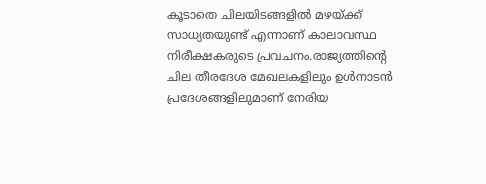കൂടാതെ ചിലയിടങ്ങളിൽ മഴയ്ക്ക് സാധ്യതയുണ്ട് എന്നാണ് കാലാവസ്ഥ നിരീക്ഷകരുടെ പ്രവചനം.രാജ്യത്തിന്റെ ചില തീരദേശ മേഖലകളിലും ഉൾനാടൻ പ്രദേശങ്ങളിലുമാണ് നേരിയ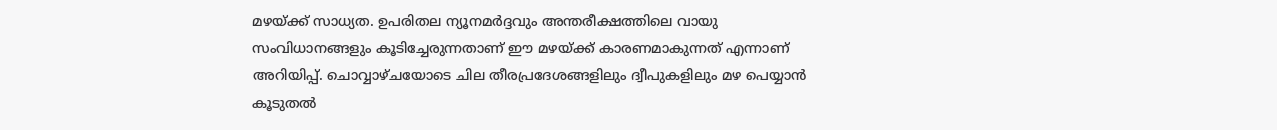മഴയ്ക്ക് സാധ്യത. ഉപരിതല ന്യൂനമർദ്ദവും അന്തരീക്ഷത്തിലെ വായു സംവിധാനങ്ങളും കൂടിച്ചേരുന്നതാണ് ഈ മഴയ്ക്ക് കാരണമാകുന്നത് എന്നാണ് അറിയിപ്പ്. ചൊവ്വാഴ്ചയോടെ ചില തീരപ്രദേശങ്ങളിലും ദ്വീപുകളിലും മഴ പെയ്യാൻ കൂടുതൽ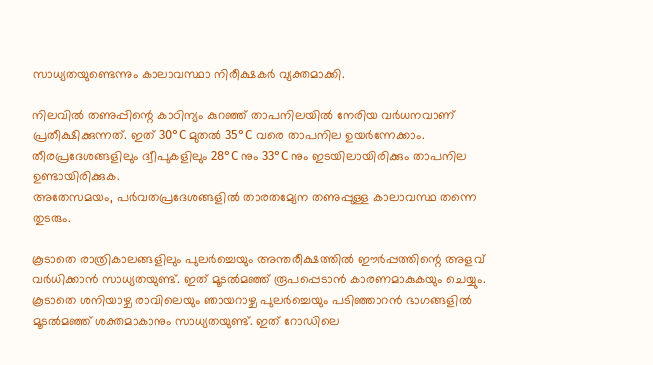സാധ്യതയുണ്ടെന്നും കാലാവസ്ഥാ നിരീക്ഷകർ വ്യക്തമാക്കി.

നിലവിൽ തണുപ്പിന്റെ കാഠിന്യം കുറഞ്ഞ് താപനിലയിൽ നേരിയ വർധനവാണ് പ്രതീക്ഷിക്കുന്നത്. ഇത് 30°C മുതൽ 35°C വരെ താപനില ഉയർന്നേക്കാം. തീരപ്രദേശങ്ങളിലും ദ്വീപുകളിലും 28°C നും 33°C നും ഇടയിലായിരിക്കും താപനില ഉണ്ടായിരിക്കുക.
അതേസമയം, പർവതപ്രദേശങ്ങളിൽ താരതമ്യേന തണുപ്പുള്ള കാലാവസ്ഥ തന്നെ തുടരും.

കൂടാതെ രാത്രികാലങ്ങളിലും പുലർച്ചെയും അന്തരീക്ഷത്തിൽ ഈർപ്പത്തിന്റെ അളവ് വർധിക്കാൻ സാധ്യതയുണ്ട്. ഇത് മൂടൽമഞ്ഞ് രൂപപ്പെടാൻ കാരണമാകുകയും ചെയ്യും. കൂടാതെ ശനിയാഴ്ച രാവിലെയും ഞായറാഴ്ച പുലർച്ചെയും പടിഞ്ഞാറൻ ഭാഗങ്ങളിൽ മൂടൽമഞ്ഞ് ശക്തമാകാനും സാധ്യതയുണ്ട്. ഇത് റോഡിലെ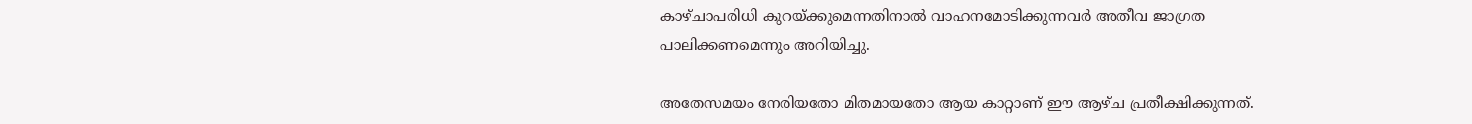കാഴ്ചാപരിധി കുറയ്ക്കുമെന്നതിനാൽ വാഹനമോടിക്കുന്നവർ അതീവ ജാഗ്രത പാലിക്കണമെന്നും അറിയിച്ചു.

അതേസമയം നേരിയതോ മിതമായതോ ആയ കാറ്റാണ് ഈ ആഴ്ച പ്രതീക്ഷിക്കുന്നത്.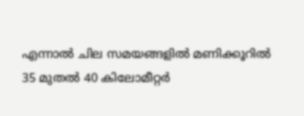എന്നാൽ ചില സമയങ്ങളിൽ മണിക്കൂറിൽ 35 മുതൽ 40 കിലോമീറ്റർ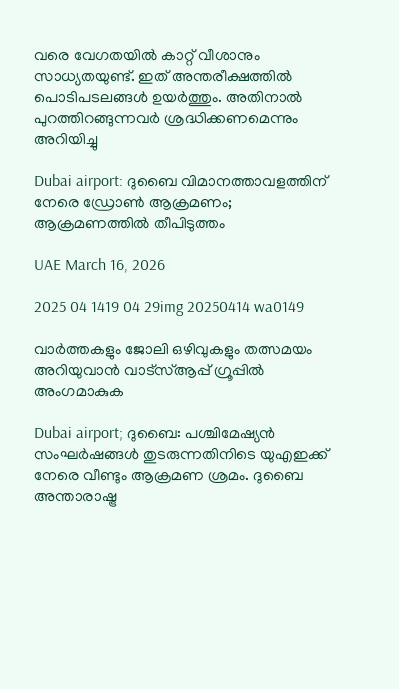വരെ വേഗതയിൽ കാറ്റ് വീശാനും സാധ്യതയുണ്ട്. ഇത് അന്തരീക്ഷത്തിൽ പൊടിപടലങ്ങൾ ഉയർത്തും. അതിനാൽ പുറത്തിറങ്ങുന്നവർ ശ്രദ്ധിക്കണമെന്നും അറിയിച്ചു

Dubai airport: ദുബൈ വിമാനത്താവളത്തിന് നേരെ ഡ്രോൺ ആക്രമണം; ആക്രമണത്തിൽ തീപിടുത്തം

UAE March 16, 2026

2025 04 1419 04 29img 20250414 wa0149

വാർത്തകളും ജോലി ഒഴിവുകളും തത്സമയം അറിയുവാൻ വാട്സ്ആപ്പ് ഗ്രൂപ്പിൽ അംഗമാകുക

Dubai airport; ദുബൈ: പശ്ചിമേഷ്യൻ സംഘർഷങ്ങൾ തുടരുന്നതിനിടെ യുഎഇക്ക് നേരെ വീണ്ടും ആക്രമണ ശ്രമം. ദുബൈ അന്താരാഷ്ട്ര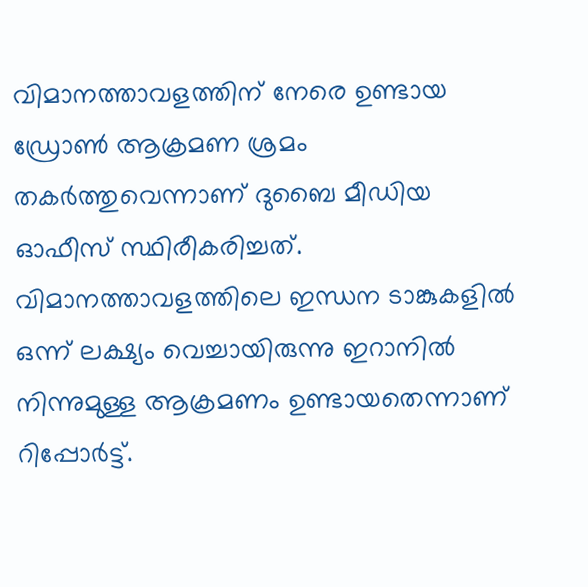വിമാനത്താവളത്തിന് നേരെ ഉണ്ടായ ഡ്രോൺ ആക്രമണ ശ്രമം തകർത്തുവെന്നാണ് ദുബൈ മീഡിയ ഓഫീസ് സ്ഥിരീകരിച്ചത്. വിമാനത്താവളത്തിലെ ഇന്ധന ടാങ്കുകളിൽ ഒന്ന് ലക്ഷ്യം വെച്ചായിരുന്നു ഇറാനിൽ നിന്നുമുള്ള ആക്രമണം ഉണ്ടായതെന്നാണ് റിപ്പോർട്ട്.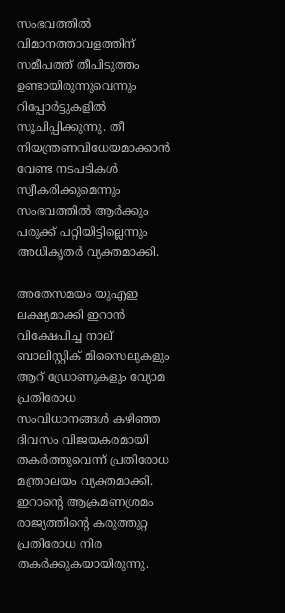സംഭവത്തിൽ വിമാനത്താവളത്തിന് സമീപത്ത് തീപിടുത്തം ഉണ്ടായിരുന്നുവെന്നും റിപ്പോർട്ടുകളിൽ സൂചിപ്പിക്കുന്നു. തീ നിയന്ത്രണവിധേയമാക്കാൻ വേണ്ട നടപടികൾ സ്വീകരിക്കുമെന്നും സംഭവത്തിൽ ആർക്കും പരുക്ക് പറ്റിയിട്ടില്ലെന്നും അധികൃതർ വ്യക്തമാക്കി.

അതേസമയം യുഎഇ ലക്ഷ്യമാക്കി ഇറാൻ വിക്ഷേപിച്ച നാല് ബാലിസ്റ്റിക് മിസൈലുകളും ആറ് ഡ്രോണുകളും വ്യോമ പ്രതിരോധ സംവിധാനങ്ങൾ കഴിഞ്ഞ ദിവസം വിജയകരമായി തകർത്തുവെന്ന് പ്രതിരോധ മന്ത്രാലയം വ്യക്തമാക്കി. ഇറാന്റെ ആക്രമണശ്രമം രാജ്യത്തിൻ്റെ കരുത്തുറ്റ പ്രതിരോധ നിര തകർക്കുകയായിരുന്നു.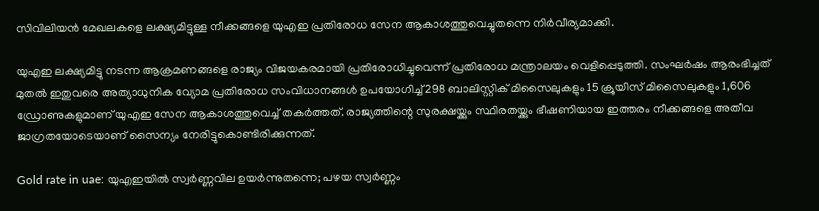സിവിലിയൻ മേഖലകളെ ലക്ഷ്യമിട്ടുള്ള നീക്കങ്ങളെ യുഎഇ പ്രതിരോധ സേന ആകാശത്തുവെച്ചുതന്നെ നിർവീര്യമാക്കി.

യുഎഇ ലക്ഷ്യമിട്ടു നടന്ന ആക്രമണങ്ങളെ രാജ്യം വിജയകരമായി പ്രതിരോധിച്ചുവെന്ന് പ്രതിരോധ മന്ത്രാലയം വെളിപ്പെടുത്തി. സംഘർഷം ആരംഭിച്ചത് മുതൽ ഇതുവരെ അത്യാധുനിക വ്യോമ പ്രതിരോധ സംവിധാനങ്ങൾ ഉപയോഗിച്ച് 298 ബാലിസ്റ്റിക് മിസൈലുകളും 15 ക്രൂയിസ് മിസൈലുകളും 1,606 ഡ്രോണുകളുമാണ് യുഎഇ സേന ആകാശത്തുവെച്ച് തകർത്തത്. രാജ്യത്തിന്റെ സുരക്ഷയ്ക്കും സ്ഥിരതയ്ക്കും ഭീഷണിയായ ഇത്തരം നീക്കങ്ങളെ അതീവ ജാഗ്രതയോടെയാണ് സൈന്യം നേരിട്ടുകൊണ്ടിരിക്കുന്നത്.

Gold rate in uae: യുഎഇയിൽ സ്വർണ്ണവില ഉയർന്നുതന്നെ; പഴയ സ്വർണ്ണം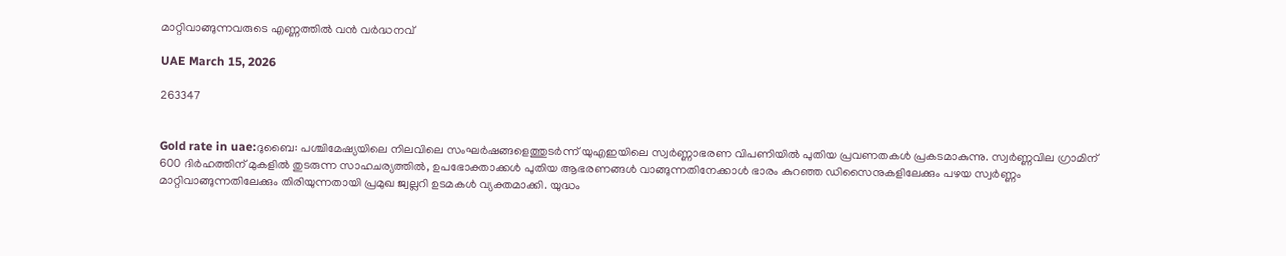മാറ്റിവാങ്ങുന്നവരുടെ എണ്ണത്തിൽ വൻ വർദ്ധനവ്

UAE March 15, 2026

263347


Gold rate in uae:ദുബൈ: പശ്ചിമേഷ്യയിലെ നിലവിലെ സംഘർഷങ്ങളെത്തുടർന്ന് യുഎഇയിലെ സ്വർണ്ണാഭരണ വിപണിയിൽ പുതിയ പ്രവണതകൾ പ്രകടമാകുന്നു. സ്വർണ്ണവില ഗ്രാമിന് 600 ദിർഹത്തിന് മുകളിൽ തുടരുന്ന സാഹചര്യത്തിൽ, ഉപഭോക്താക്കൾ പുതിയ ആഭരണങ്ങൾ വാങ്ങുന്നതിനേക്കാൾ ഭാരം കുറഞ്ഞ ഡിസൈനുകളിലേക്കും പഴയ സ്വർണ്ണം മാറ്റിവാങ്ങുന്നതിലേക്കും തിരിയുന്നതായി പ്രമുഖ ജ്വല്ലറി ഉടമകൾ വ്യക്തമാക്കി. യുദ്ധം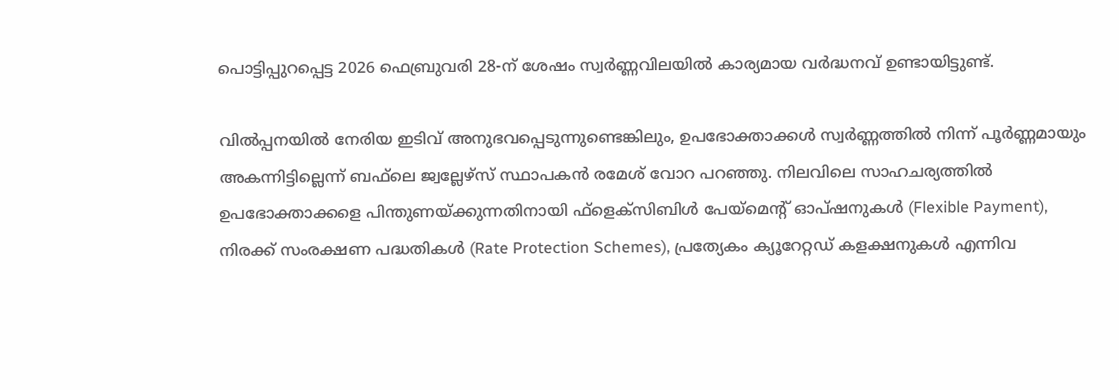പൊട്ടിപ്പുറപ്പെട്ട 2026 ഫെബ്രുവരി 28-ന് ശേഷം സ്വർണ്ണവിലയിൽ കാര്യമായ വർദ്ധനവ് ഉണ്ടായിട്ടുണ്ട്.

വിൽപ്പനയിൽ നേരിയ ഇടിവ് അനുഭവപ്പെടുന്നുണ്ടെങ്കിലും, ഉപഭോക്താക്കൾ സ്വർണ്ണത്തിൽ നിന്ന് പൂർണ്ണമായും അകന്നിട്ടില്ലെന്ന് ബഫ്‌ലെ ജ്വല്ലേഴ്‌സ് സ്ഥാപകൻ രമേശ് വോറ പറഞ്ഞു. നിലവിലെ സാഹചര്യത്തിൽ ഉപഭോക്താക്കളെ പിന്തുണയ്ക്കുന്നതിനായി ഫ്ളെക്സിബിൾ പേയ്‌മെന്റ് ഓപ്ഷനുകൾ (Flexible Payment), നിരക്ക് സംരക്ഷണ പദ്ധതികൾ (Rate Protection Schemes), പ്രത്യേകം ക്യൂറേറ്റഡ് കളക്ഷനുകൾ എന്നിവ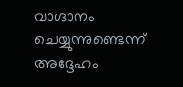വാഗ്ദാനം ചെയ്യുന്നുണ്ടെന്ന് അദ്ദേഹം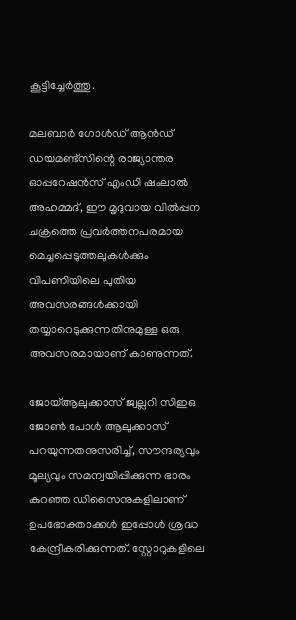കൂട്ടിച്ചേർത്തു.

മലബാർ ഗോൾഡ് ആൻഡ് ഡയമണ്ട്സിന്റെ രാജ്യാന്തര ഓപ്പറേഷൻസ് എംഡി ഷംലാൽ അഹമ്മദ്, ഈ മൃദുവായ വിൽപ്പന ചക്രത്തെ പ്രവർത്തനപരമായ മെച്ചപ്പെടുത്തലുകൾക്കും വിപണിയിലെ പുതിയ അവസരങ്ങൾക്കായി തയ്യാറെടുക്കുന്നതിനുമുള്ള ഒരു അവസരമായാണ് കാണുന്നത്.

ജോയ്ആലുക്കാസ് ജ്വല്ലറി സിഇഒ ജോൺ പോൾ ആലുക്കാസ് പറയുന്നതനുസരിച്ച്, സൗന്ദര്യവും മൂല്യവും സമന്വയിപ്പിക്കുന്ന ഭാരം കുറഞ്ഞ ഡിസൈനുകളിലാണ് ഉപഭോക്താക്കൾ ഇപ്പോൾ ശ്രദ്ധ കേന്ദ്രീകരിക്കുന്നത്. സ്റ്റോറുകളിലെ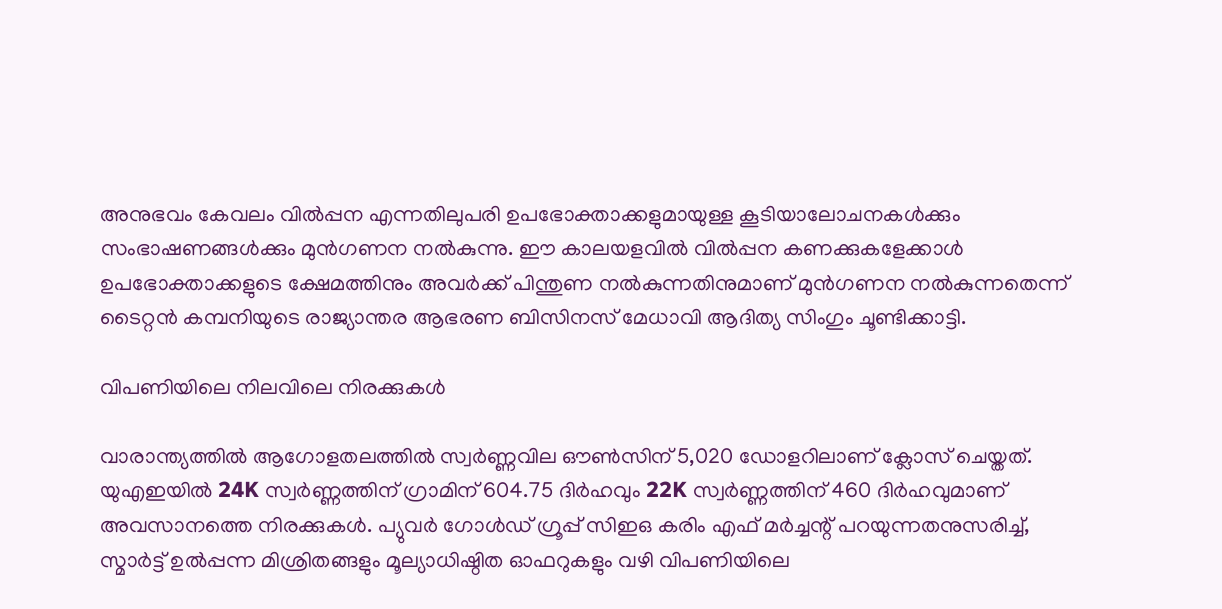അനുഭവം കേവലം വിൽപ്പന എന്നതിലുപരി ഉപഭോക്താക്കളുമായുള്ള കൂടിയാലോചനകൾക്കും സംഭാഷണങ്ങൾക്കും മുൻഗണന നൽകുന്നു. ഈ കാലയളവിൽ വിൽപ്പന കണക്കുകളേക്കാൾ ഉപഭോക്താക്കളുടെ ക്ഷേമത്തിനും അവർക്ക് പിന്തുണ നൽകുന്നതിനുമാണ് മുൻഗണന നൽകുന്നതെന്ന് ടൈറ്റൻ കമ്പനിയുടെ രാജ്യാന്തര ആഭരണ ബിസിനസ് മേധാവി ആദിത്യ സിംഗും ചൂണ്ടിക്കാട്ടി.

വിപണിയിലെ നിലവിലെ നിരക്കുകൾ

വാരാന്ത്യത്തിൽ ആഗോളതലത്തിൽ സ്വർണ്ണവില ഔൺസിന് 5,020 ഡോളറിലാണ് ക്ലോസ് ചെയ്തത്. യുഎഇയിൽ 24K സ്വർണ്ണത്തിന് ഗ്രാമിന് 604.75 ദിർഹവും 22K സ്വർണ്ണത്തിന് 460 ദിർഹവുമാണ് അവസാനത്തെ നിരക്കുകൾ. പ്യുവർ ഗോൾഡ് ഗ്രൂപ്പ് സിഇഒ കരിം എഫ് മർച്ചന്റ് പറയുന്നതനുസരിച്ച്, സ്മാർട്ട് ഉൽപ്പന്ന മിശ്രിതങ്ങളും മൂല്യാധിഷ്ഠിത ഓഫറുകളും വഴി വിപണിയിലെ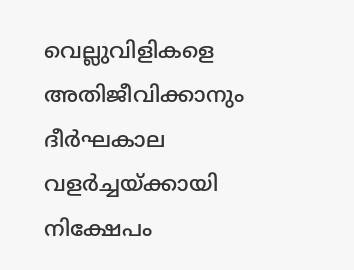വെല്ലുവിളികളെ അതിജീവിക്കാനും ദീർഘകാല വളർച്ചയ്ക്കായി നിക്ഷേപം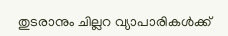തുടരാനും ചില്ലറ വ്യാപാരികൾക്ക്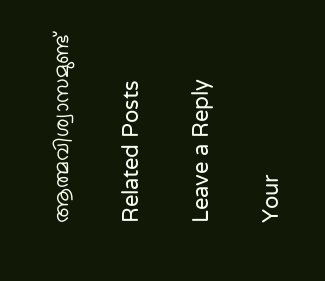ആത്മവിശ്വാസമുണ്ട്

Related Posts

Leave a Reply

Your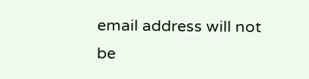email address will not be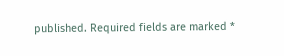published. Required fields are marked *